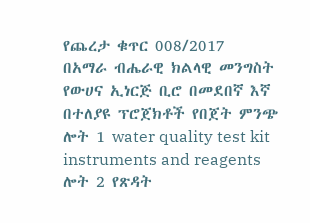የጨረታ ቁጥር 008/2017
በአማራ ብሔራዊ ክልላዊ መንግስት የውሀና ኢነርጅ ቢሮ በመደበኛ እኛ በተለያዩ ፕሮጀክቶች የበጀት ምንጭ ሎት 1 water quality test kit instruments and reagents ሎት 2 የጽዳት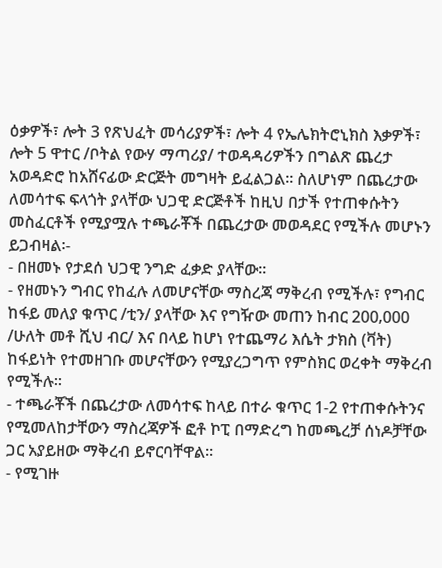ዕቃዎች፣ ሎት 3 የጽህፈት መሳሪያዎች፣ ሎት 4 የኤሌክትሮኒክስ እቃዎች፣ ሎት 5 ዋተር /ቦትል የውሃ ማጣሪያ/ ተወዳዳሪዎችን በግልጽ ጨረታ አወዳድሮ ከአሸናፊው ድርጅት መግዛት ይፈልጋል፡፡ ስለሆነም በጨረታው ለመሳተፍ ፍላጎት ያላቸው ህጋዊ ድርጅቶች ከዚህ በታች የተጠቀሱትን መስፈርቶች የሚያሟሉ ተጫራቾች በጨረታው መወዳደር የሚችሉ መሆኑን ይጋብዛል፡-
- በዘመኑ የታደሰ ህጋዊ ንግድ ፈቃድ ያላቸው፡፡
- የዘመኑን ግብር የከፈሉ ለመሆናቸው ማስረጃ ማቅረብ የሚችሉ፣ የግብር ከፋይ መለያ ቁጥር /ቲን/ ያላቸው እና የግዥው መጠን ከብር 200‚000 /ሁለት መቶ ሺህ ብር/ እና በላይ ከሆነ የተጨማሪ እሴት ታክስ (ቫት) ከፋይነት የተመዘገቡ መሆናቸውን የሚያረጋግጥ የምስክር ወረቀት ማቅረብ የሚችሉ፡፡
- ተጫራቾች በጨረታው ለመሳተፍ ከላይ በተራ ቁጥር 1-2 የተጠቀሱትንና የሚመለከታቸውን ማስረጃዎች ፎቶ ኮፒ በማድረግ ከመጫረቻ ሰነዶቻቸው ጋር አያይዘው ማቅረብ ይኖርባቸዋል፡፡
- የሚገዙ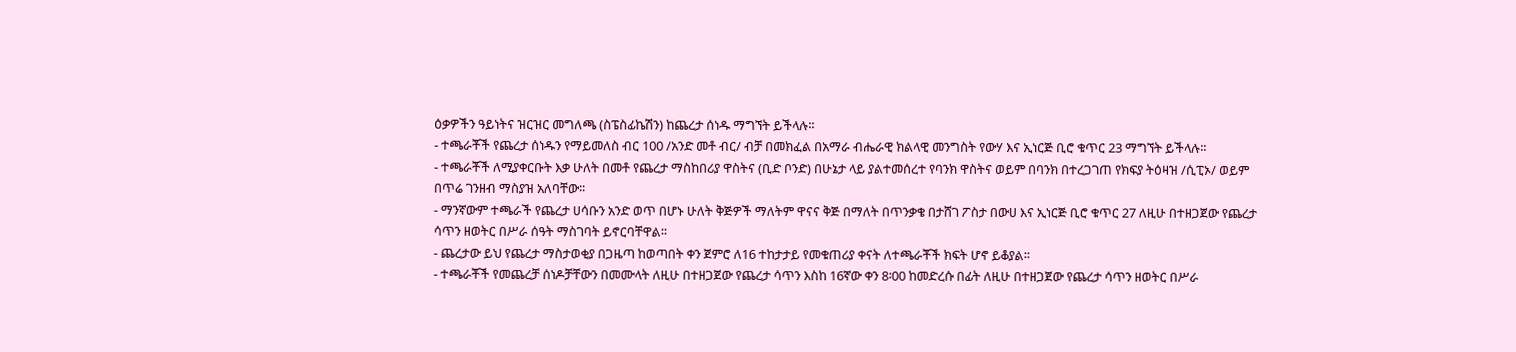ዕቃዎችን ዓይነትና ዝርዝር መግለጫ (ስፔስፊኬሽን) ከጨረታ ሰነዱ ማግኘት ይችላሉ፡፡
- ተጫራቾች የጨረታ ሰነዱን የማይመለስ ብር 100 /አንድ መቶ ብር/ ብቻ በመክፈል በአማራ ብሔራዊ ክልላዊ መንግስት የውሃ እና ኢነርጅ ቢሮ ቁጥር 23 ማግኘት ይችላሉ፡፡
- ተጫራቾች ለሚያቀርቡት እቃ ሁለት በመቶ የጨረታ ማስከበሪያ ዋስትና (ቢድ ቦንድ) በሁኔታ ላይ ያልተመሰረተ የባንክ ዋስትና ወይም በባንክ በተረጋገጠ የክፍያ ትዕዛዝ /ሲፒኦ/ ወይም በጥሬ ገንዘብ ማስያዝ አለባቸው፡፡
- ማንኛውም ተጫራች የጨረታ ሀሳቡን አንድ ወጥ በሆኑ ሁለት ቅጅዎች ማለትም ዋናና ቅጅ በማለት በጥንቃቄ በታሸገ ፖስታ በውሀ እና ኢነርጅ ቢሮ ቁጥር 27 ለዚሁ በተዘጋጀው የጨረታ ሳጥን ዘወትር በሥራ ሰዓት ማስገባት ይኖርባቸዋል፡፡
- ጨረታው ይህ የጨረታ ማስታወቂያ በጋዜጣ ከወጣበት ቀን ጀምሮ ለ16 ተከታታይ የመቁጠሪያ ቀናት ለተጫራቾች ክፍት ሆኖ ይቆያል፡፡
- ተጫራቾች የመጨረቻ ሰነዶቻቸውን በመሙላት ለዚሁ በተዘጋጀው የጨረታ ሳጥን እስከ 16ኛው ቀን 8፡00 ከመድረሱ በፊት ለዚሁ በተዘጋጀው የጨረታ ሳጥን ዘወትር በሥራ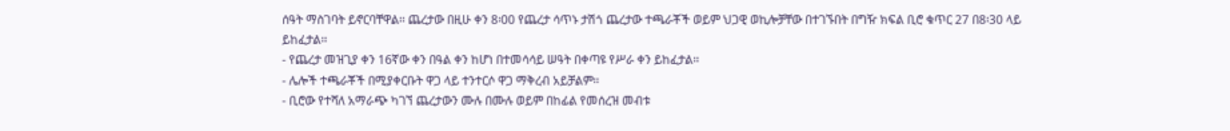ሰዓት ማስገባት ይኖርባቸዋል፡፡ ጨረታው በዚሁ ቀን 8፡00 የጨረታ ሳጥኑ ታሽጎ ጨረታው ተጫራቾች ወይም ህጋዊ ወኪሎቻቸው በተገኙበት በግዥ ክፍል ቢሮ ቁጥር 27 በ8፡30 ላይ ይከፈታል፡፡
- የጨረታ መዝጊያ ቀን 16ኛው ቀን በዓል ቀን ከሆነ በተመሳሳይ ሠዓት በቀጣዩ የሥራ ቀን ይከፈታል፡፡
- ሌሎች ተጫራቾች በሚያቀርቡት ዋጋ ላይ ተንተርሶ ዋጋ ማቅረብ አይቻልም፡፡
- ቢሮው የተሻለ አማራጭ ካገኘ ጨረታውን ሙሉ በሙሉ ወይም በከፊል የመሰረዝ መብቱ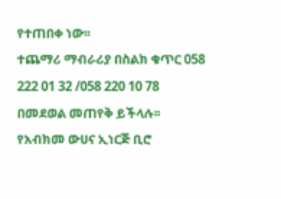የተጠበቀ ነው፡፡
ተጨማሪ ማብራሪያ በስልክ ቁጥር 058 222 01 32 /058 220 10 78 በመደወል መጠየቅ ይችላሉ፡፡
የአብክመ ውሀና ኢነርጅ ቢሮ